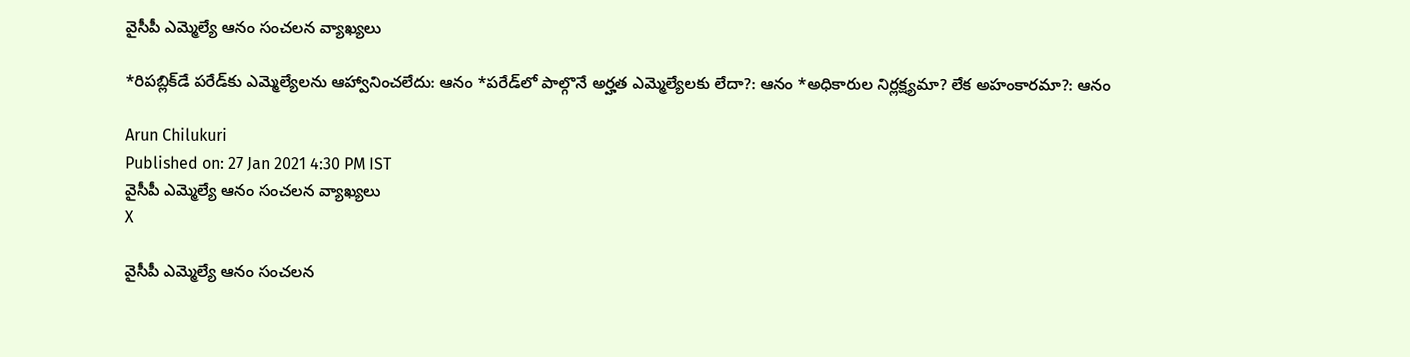వైసీపీ ఎమ్మెల్యే ఆనం సంచలన వ్యాఖ్యలు

*రిపబ్లిక్‌డే పరేడ్‌కు ఎమ్మెల్యేలను ఆహ్వానించలేదు: ఆనం *పరేడ్‌‌లో పాల్గొనే అర్హత ఎమ్మెల్యేలకు లేదా?: ఆనం *అధికారుల నిర్లక్ష్యమా? లేక అహంకారమా?: ఆనం

Arun Chilukuri
Published on: 27 Jan 2021 4:30 PM IST
వైసీపీ ఎమ్మెల్యే ఆనం సంచలన వ్యాఖ్యలు
X

వైసీపీ ఎమ్మెల్యే ఆనం సంచలన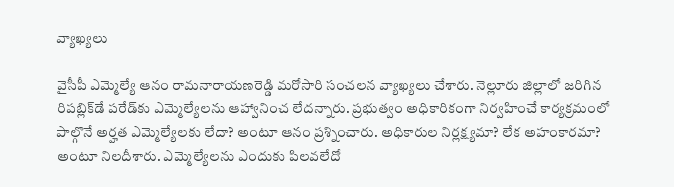వ్యాఖ్యలు

వైసీపీ ఎమ్మెల్యే ఆనం రామనారాయణరెడ్డి మరోసారి సంచలన వ్యాఖ్యలు చేశారు. నెల్లూరు జిల్లాలో జరిగిన రిపబ్లిక్‌డే పరేడ్‌కు ఎమ్మెల్యేలను ఆహ్వానించ లేదన్నారు. ప్రభుత్వం అధికారికంగా నిర్వహించే కార్యక్రమంలో పాల్గొనే అర్హత ఎమ్మెల్యేలకు లేదా? అంటూ ఆనం ప్రశ్నించారు. అధికారుల నిర్లక్ష్యమా? లేక అహంకారమా? అంటూ నిలదీశారు. ఎమ్మెల్యేలను ఎందుకు పిలవలేదో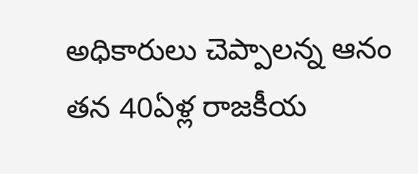అధికారులు చెప్పాలన్న ఆనం తన 40ఏళ్ల రాజకీయ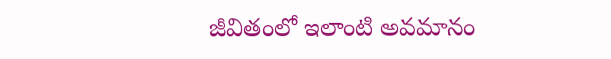జీవితంలో ఇలాంటి అవమానం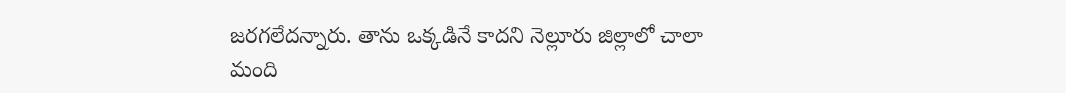జరగలేదన్నారు. తాను ఒక్కడినే కాదని నెల్లూరు జిల్లాలో చాలా మంది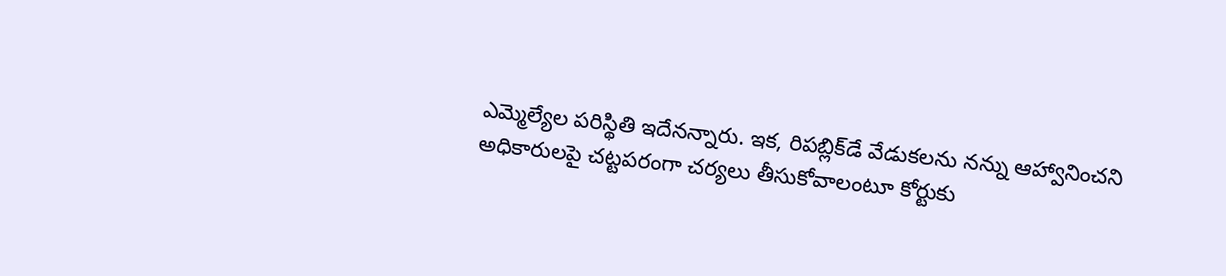ఎమ్మెల్యేల పరిస్థితి ఇదేనన్నారు. ఇక, రిపబ్లిక్‌డే వేడుకలను నన్ను ఆహ్వానించని అధికారులపై చట్టపరంగా చర్యలు తీసుకోవాలంటూ కోర్టుకు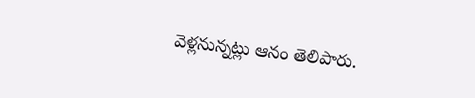వెళ్లనున్నట్లు ఆనం తెలిపారు.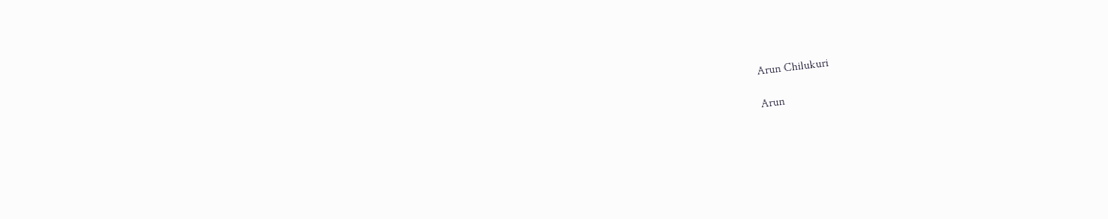Arun Chilukuri

Arun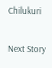Chilukuri

Next Story